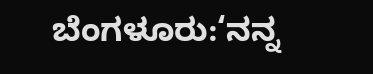ಬೆಂಗಳೂರು:‘ನನ್ನ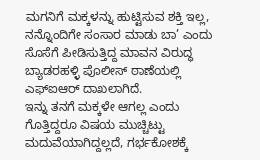ಮಗನಿಗೆ ಮಕ್ಕಳನ್ನು ಹುಟ್ಟಿಸುವ ಶಕ್ತಿ ಇಲ್ಲ, ನನ್ನೊಂದಿಗೇ ಸಂಸಾರ ಮಾಡು ಬಾ’ ಎಂದು ಸೊಸೆಗೆ ಪೀಡಿಸುತ್ತಿದ್ದ ಮಾವನ ವಿರುದ್ಧ ಬ್ಯಾಡರಹಳ್ಳಿ ಪೊಲೀಸ್ ಠಾಣೆಯಲ್ಲಿ ಎಫ್ಐಆರ್ ದಾಖಲಾಗಿದೆ.
ಇನ್ನು ತನಗೆ ಮಕ್ಕಳೇ ಆಗಲ್ಲ ಎಂದು ಗೊತ್ತಿದ್ದರೂ ವಿಷಯ ಮುಚ್ಚಿಟ್ಟು ಮದುವೆಯಾಗಿದ್ದಲ್ಲದೆ, ಗರ್ಭಕೋಶಕ್ಕೆ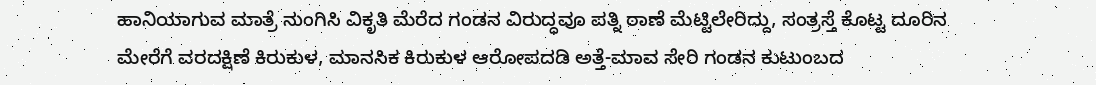ಹಾನಿಯಾಗುವ ಮಾತ್ರೆ ನುಂಗಿಸಿ ವಿಕೃತಿ ಮೆರೆದ ಗಂಡನ ವಿರುದ್ಧವೂ ಪತ್ನಿ ಠಾಣೆ ಮೆಟ್ಟಿಲೇರಿದ್ದು, ಸಂತ್ರಸ್ತೆ ಕೊಟ್ಟ ದೂರಿನ ಮೇರೆಗೆ ವರದಕ್ಷಿಣೆ ಕಿರುಕುಳ, ಮಾನಸಿಕ ಕಿರುಕುಳ ಆರೋಪದಡಿ ಅತ್ತೆ-ಮಾವ ಸೇರಿ ಗಂಡನ ಕುಟುಂಬದ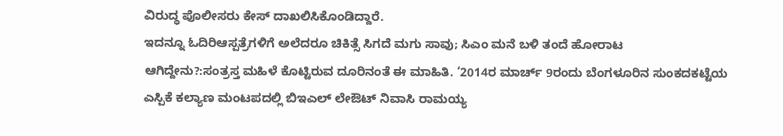ವಿರುದ್ಧ ಪೊಲೀಸರು ಕೇಸ್ ದಾಖಲಿಸಿಕೊಂಡಿದ್ದಾರೆ.
ಇದನ್ನೂ ಓದಿರಿಆಸ್ಪತ್ರೆಗಳಿಗೆ ಅಲೆದರೂ ಚಿಕಿತ್ಸೆ ಸಿಗದೆ ಮಗು ಸಾವು; ಸಿಎಂ ಮನೆ ಬಳಿ ತಂದೆ ಹೋರಾಟ
ಆಗಿದ್ದೇನು?:ಸಂತ್ರಸ್ತ ಮಹಿಳೆ ಕೊಟ್ಟಿರುವ ದೂರಿನಂತೆ ಈ ಮಾಹಿತಿ. ‘2014ರ ಮಾರ್ಚ್ 9ರಂದು ಬೆಂಗಳೂರಿನ ಸುಂಕದಕಟ್ಟೆಯ ಎಸ್ಪಿಕೆ ಕಲ್ಯಾಣ ಮಂಟಪದಲ್ಲಿ ಬಿಇಎಲ್ ಲೇಔಟ್ ನಿವಾಸಿ ರಾಮಯ್ಯ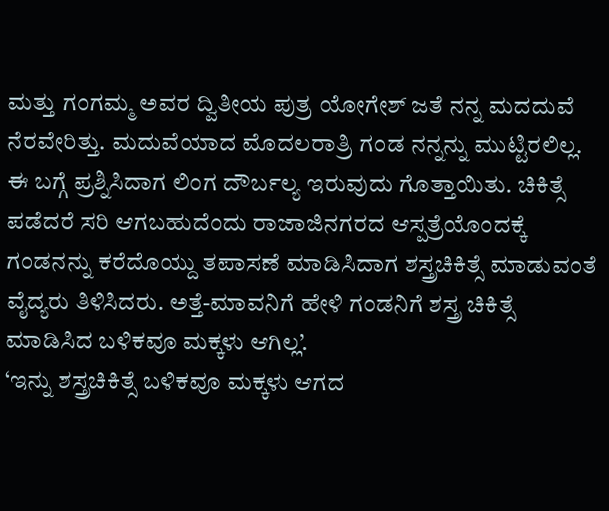ಮತ್ತು ಗಂಗಮ್ಮ ಅವರ ದ್ವಿತೀಯ ಪುತ್ರ ಯೋಗೇಶ್ ಜತೆ ನನ್ನ ಮದದುವೆ ನೆರವೇರಿತ್ತು. ಮದುವೆಯಾದ ಮೊದಲರಾತ್ರಿ ಗಂಡ ನನ್ನನ್ನು ಮುಟ್ಟಿರಲಿಲ್ಲ. ಈ ಬಗ್ಗೆ ಪ್ರಶ್ನಿಸಿದಾಗ ಲಿಂಗ ದೌರ್ಬಲ್ಯ ಇರುವುದು ಗೊತ್ತಾಯಿತು. ಚಿಕಿತ್ಸೆ ಪಡೆದರೆ ಸರಿ ಆಗಬಹುದೆಂದು ರಾಜಾಜಿನಗರದ ಆಸ್ಪತ್ರೆಯೊಂದಕ್ಕೆ ಗಂಡನನ್ನು ಕರೆದೊಯ್ದು ತಪಾಸಣೆ ಮಾಡಿಸಿದಾಗ ಶಸ್ತ್ರಚಿಕಿತ್ಸೆ ಮಾಡುವಂತೆ ವೈದ್ಯರು ತಿಳಿಸಿದರು. ಅತ್ತೆ-ಮಾವನಿಗೆ ಹೇಳಿ ಗಂಡನಿಗೆ ಶಸ್ತ್ರ ಚಿಕಿತ್ಸೆ ಮಾಡಿಸಿದ ಬಳಿಕವೂ ಮಕ್ಕಳು ಆಗಿಲ್ಲ’.
‘ಇನ್ನು ಶಸ್ತ್ರಚಿಕಿತ್ಸೆ ಬಳಿಕವೂ ಮಕ್ಕಳು ಆಗದ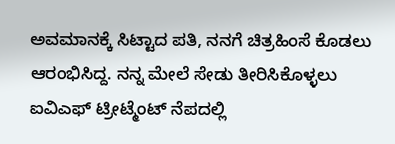ಅವಮಾನಕ್ಕೆ ಸಿಟ್ಟಾದ ಪತಿ, ನನಗೆ ಚಿತ್ರಹಿಂಸೆ ಕೊಡಲು ಆರಂಭಿಸಿದ್ದ. ನನ್ನ ಮೇಲೆ ಸೇಡು ತೀರಿಸಿಕೊಳ್ಳಲು ಐವಿಎಫ್ ಟ್ರೀಟ್ಮೆಂಟ್ ನೆಪದಲ್ಲಿ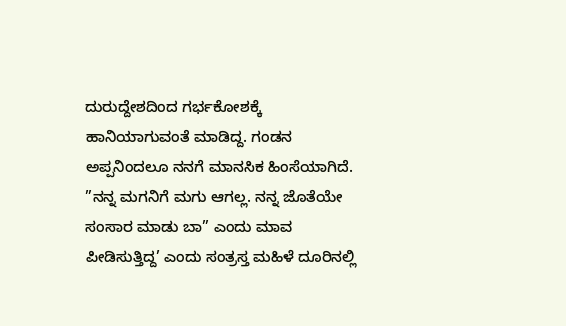ದುರುದ್ದೇಶದಿಂದ ಗರ್ಭಕೋಶಕ್ಕೆ ಹಾನಿಯಾಗುವಂತೆ ಮಾಡಿದ್ದ. ಗಂಡನ ಅಪ್ಪನಿಂದಲೂ ನನಗೆ ಮಾನಸಿಕ ಹಿಂಸೆಯಾಗಿದೆ. ”ನನ್ನ ಮಗನಿಗೆ ಮಗು ಆಗಲ್ಲ. ನನ್ನ ಜೊತೆಯೇ ಸಂಸಾರ ಮಾಡು ಬಾ” ಎಂದು ಮಾವ ಪೀಡಿಸುತ್ತಿದ್ದ’ ಎಂದು ಸಂತ್ರಸ್ತ ಮಹಿಳೆ ದೂರಿನಲ್ಲಿ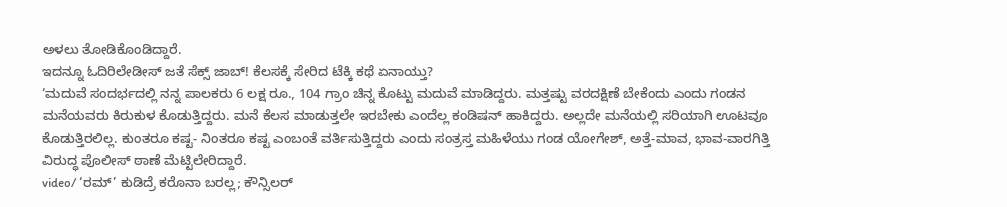ಅಳಲು ತೋಡಿಕೊಂಡಿದ್ದಾರೆ.
ಇದನ್ನೂ ಓದಿರಿಲೇಡೀಸ್ ಜತೆ ಸೆಕ್ಸ್ ಜಾಬ್! ಕೆಲಸಕ್ಕೆ ಸೇರಿದ ಟೆಕ್ಕಿ ಕಥೆ ಏನಾಯ್ತು?
‘ಮದುವೆ ಸಂದರ್ಭದಲ್ಲಿ ನನ್ನ ಪಾಲಕರು 6 ಲಕ್ಷ ರೂ., 104 ಗ್ರಾಂ ಚಿನ್ನ ಕೊಟ್ಟು ಮದುವೆ ಮಾಡಿದ್ದರು. ಮತ್ತಷ್ಟು ವರದಕ್ಷಿಣೆ ಬೇಕೆಂದು ಎಂದು ಗಂಡನ ಮನೆಯವರು ಕಿರುಕುಳ ಕೊಡುತ್ತಿದ್ದರು. ಮನೆ ಕೆಲಸ ಮಾಡುತ್ತಲೇ ಇರಬೇಕು ಎಂದೆಲ್ಲ ಕಂಡಿಷನ್ ಹಾಕಿದ್ದರು. ಅಲ್ಲದೇ ಮನೆಯಲ್ಲಿ ಸರಿಯಾಗಿ ಊಟವೂ ಕೊಡುತ್ತಿರಲಿಲ್ಲ. ಕುಂತರೂ ಕಷ್ಟ- ನಿಂತರೂ ಕಷ್ಟ ಎಂಬಂತೆ ವರ್ತಿಸುತ್ತಿದ್ದರು ಎಂದು ಸಂತ್ರಸ್ತ ಮಹಿಳೆಯು ಗಂಡ ಯೋಗೇಶ್, ಅತ್ತೆ-ಮಾವ, ಭಾವ-ವಾರಗಿತ್ತಿ ವಿರುದ್ಧ ಪೊಲೀಸ್ ಠಾಣೆ ಮೆಟ್ಟಿಲೇರಿದ್ದಾರೆ.
video/ ‘ರಮ್’ ಕುಡಿದ್ರೆ ಕರೊನಾ ಬರಲ್ಲ; ಕೌನ್ಸಿಲರ್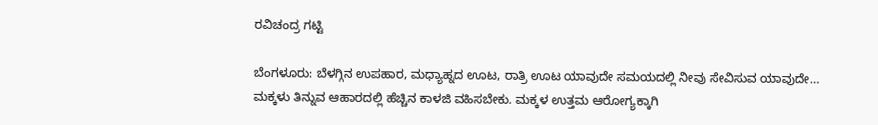ರವಿಚಂದ್ರ ಗಟ್ಟಿ

ಬೆಂಗಳೂರು: ಬೆಳಗ್ಗಿನ ಉಪಹಾರ, ಮಧ್ಯಾಹ್ನದ ಊಟ, ರಾತ್ರಿ ಊಟ ಯಾವುದೇ ಸಮಯದಲ್ಲಿ ನೀವು ಸೇವಿಸುವ ಯಾವುದೇ…
ಮಕ್ಕಳು ತಿನ್ನುವ ಆಹಾರದಲ್ಲಿ ಹೆಚ್ಚಿನ ಕಾಳಜಿ ವಹಿಸಬೇಕು. ಮಕ್ಕಳ ಉತ್ತಮ ಆರೋಗ್ಯಕ್ಕಾಗಿ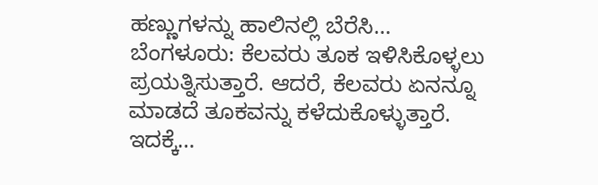ಹಣ್ಣುಗಳನ್ನು ಹಾಲಿನಲ್ಲಿ ಬೆರೆಸಿ…
ಬೆಂಗಳೂರು: ಕೆಲವರು ತೂಕ ಇಳಿಸಿಕೊಳ್ಳಲು ಪ್ರಯತ್ನಿಸುತ್ತಾರೆ. ಆದರೆ, ಕೆಲವರು ಏನನ್ನೂ ಮಾಡದೆ ತೂಕವನ್ನು ಕಳೆದುಕೊಳ್ಳುತ್ತಾರೆ. ಇದಕ್ಕೆ…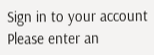Sign in to your account
Please enter an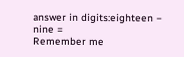answer in digits:eighteen − nine =
Remember me